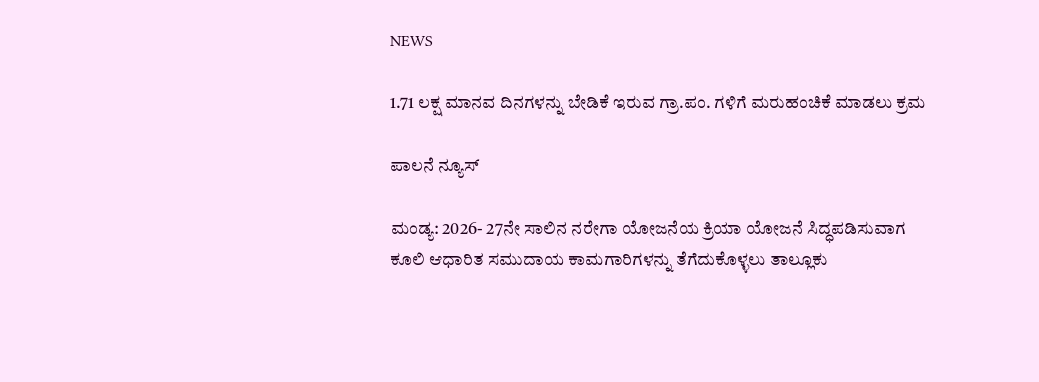NEWS

1.71 ಲಕ್ಷ ಮಾನವ ದಿನಗಳನ್ನು ಬೇಡಿಕೆ ಇರುವ ಗ್ರಾ.ಪಂ. ಗಳಿಗೆ ಮರುಹಂಚಿಕೆ ಮಾಡಲು ಕ್ರಮ

ಪಾಲನೆ ನ್ಯೂಸ್

ಮಂಡ್ಯ: 2026- 27ನೇ ಸಾಲಿನ ನರೇಗಾ ಯೋಜನೆಯ ಕ್ರಿಯಾ ಯೋಜನೆ ಸಿದ್ಧಪಡಿಸುವಾಗ ಕೂಲಿ ಆಧಾರಿತ ಸಮುದಾಯ ಕಾಮಗಾರಿಗಳನ್ನು ತೆಗೆದುಕೊಳ್ಳಲು ತಾಲ್ಲೂಕು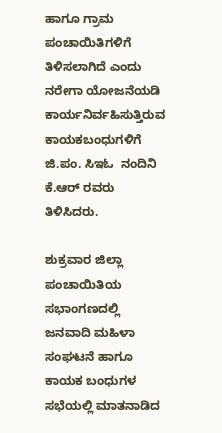ಹಾಗೂ ಗ್ರಾಮ ಪಂಚಾಯಿತಿಗಳಿಗೆ ತಿಳಿಸಲಾಗಿದೆ ಎಂದು ನರೇಗಾ ಯೋಜನೆಯಡಿ ಕಾರ್ಯನಿರ್ವಹಿಸುತ್ತಿರುವ ಕಾಯಕಬಂಧುಗಳಿಗೆ ಜಿ.ಪಂ. ಸಿಇಓ  ನಂದಿನಿ ಕೆ.ಆರ್ ರವರು ತಿಳಿಸಿದರು.

ಶುಕ್ರವಾರ ಜಿಲ್ಲಾ ಪಂಚಾಯಿತಿಯ ಸಭಾಂಗಣದಲ್ಲಿ ಜನವಾದಿ ಮಹಿಳಾ ಸಂಘಟನೆ ಹಾಗೂ ಕಾಯಕ ಬಂಧುಗಳ ಸಭೆಯಲ್ಲಿ ಮಾತನಾಡಿದ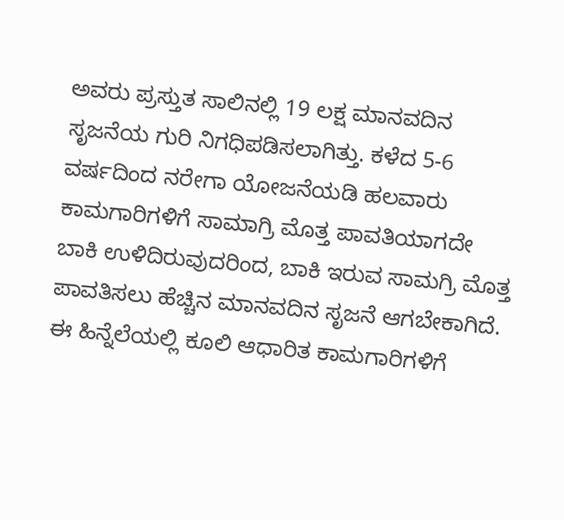ಅವರು ಪ್ರಸ್ತುತ ಸಾಲಿನಲ್ಲಿ 19 ಲಕ್ಷ ಮಾನವದಿನ ಸೃಜನೆಯ ಗುರಿ ನಿಗಧಿಪಡಿಸಲಾಗಿತ್ತು. ಕಳೆದ 5-6 ವರ್ಷದಿಂದ ನರೇಗಾ ಯೋಜನೆಯಡಿ ಹಲವಾರು ಕಾಮಗಾರಿಗಳಿಗೆ ಸಾಮಾಗ್ರಿ ಮೊತ್ತ ಪಾವತಿಯಾಗದೇ ಬಾಕಿ ಉಳಿದಿರುವುದರಿಂದ, ಬಾಕಿ ಇರುವ ಸಾಮಗ್ರಿ ಮೊತ್ತ ಪಾವತಿಸಲು ಹೆಚ್ಚಿನ ಮಾನವದಿನ ಸೃಜನೆ ಆಗಬೇಕಾಗಿದೆ. ಈ ಹಿನ್ನೆಲೆಯಲ್ಲಿ ಕೂಲಿ ಆಧಾರಿತ ಕಾಮಗಾರಿಗಳಿಗೆ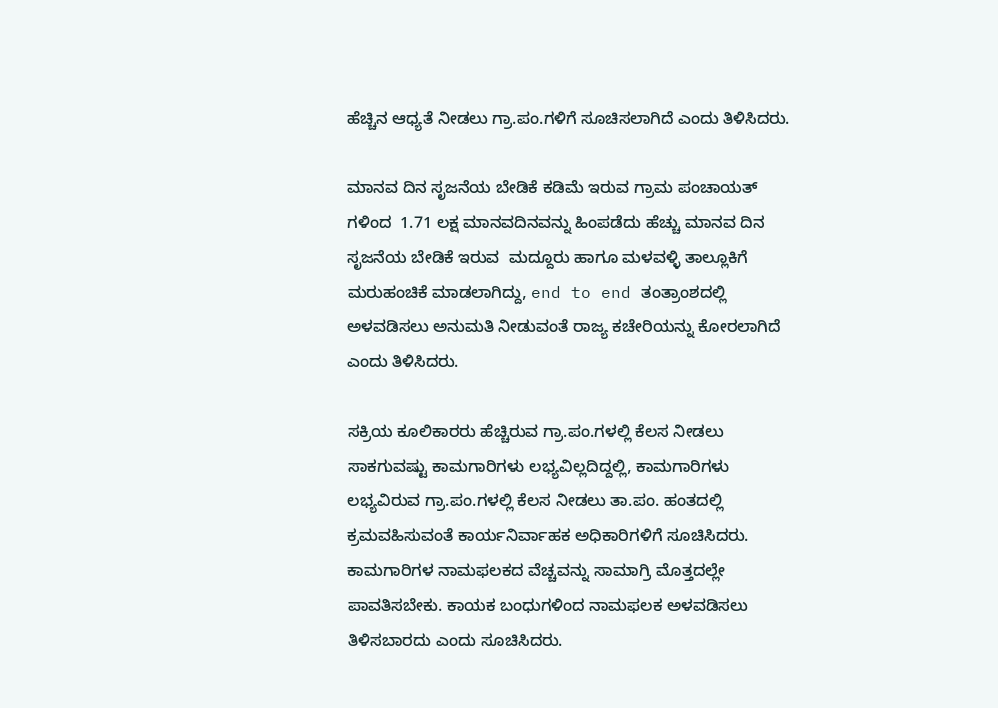ಹೆಚ್ಚಿನ ಆಧ್ಯತೆ ನೀಡಲು ಗ್ರಾ.ಪಂ.ಗಳಿಗೆ ಸೂಚಿಸಲಾಗಿದೆ ಎಂದು ತಿಳಿಸಿದರು.

ಮಾನವ ದಿನ ಸೃಜನೆಯ ಬೇಡಿಕೆ ಕಡಿಮೆ ಇರುವ ಗ್ರಾಮ ಪಂಚಾಯತ್ ಗಳಿಂದ  1.71 ಲಕ್ಷ ಮಾನವದಿನವನ್ನು ಹಿಂಪಡೆದು ಹೆಚ್ಚು ಮಾನವ ದಿನ ಸೃಜನೆಯ ಬೇಡಿಕೆ ಇರುವ  ಮದ್ದೂರು ಹಾಗೂ ಮಳವಳ್ಳಿ ತಾಲ್ಲೂಕಿಗೆ ಮರುಹಂಚಿಕೆ ಮಾಡಲಾಗಿದ್ದು, end to end ತಂತ್ರಾಂಶದಲ್ಲಿ ಅಳವಡಿಸಲು ಅನುಮತಿ ನೀಡುವಂತೆ ರಾಜ್ಯ ಕಚೇರಿಯನ್ನು ಕೋರಲಾಗಿದೆ ಎಂದು ತಿಳಿಸಿದರು.

ಸಕ್ರಿಯ ಕೂಲಿಕಾರರು ಹೆಚ್ಚಿರುವ ಗ್ರಾ.ಪಂ.ಗಳಲ್ಲಿ ಕೆಲಸ ನೀಡಲು ಸಾಕಗುವಷ್ಟು ಕಾಮಗಾರಿಗಳು ಲಭ್ಯವಿಲ್ಲದಿದ್ದಲ್ಲಿ, ಕಾಮಗಾರಿಗಳು ಲಭ್ಯವಿರುವ ಗ್ರಾ.ಪಂ.ಗಳಲ್ಲಿ ಕೆಲಸ ನೀಡಲು ತಾ.ಪಂ. ಹಂತದಲ್ಲಿ ಕ್ರಮವಹಿಸುವಂತೆ ಕಾರ್ಯನಿರ್ವಾಹಕ ಅಧಿಕಾರಿಗಳಿಗೆ ಸೂಚಿಸಿದರು. ಕಾಮಗಾರಿಗಳ ನಾಮಫಲಕದ ವೆಚ್ಚವನ್ನು ಸಾಮಾಗ್ರಿ ಮೊತ್ತದಲ್ಲೇ ಪಾವತಿಸಬೇಕು. ಕಾಯಕ ಬಂಧುಗಳಿಂದ ನಾಮಫಲಕ ಅಳವಡಿಸಲು ತಿಳಿಸಬಾರದು ಎಂದು ಸೂಚಿಸಿದರು.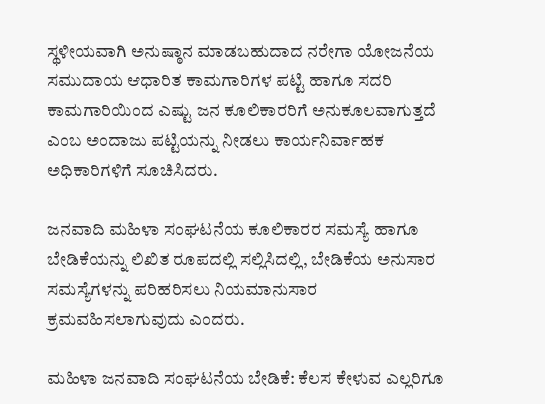ಸ್ಥಳೀಯವಾಗಿ ಅನುಷ್ಠಾನ ಮಾಡಬಹುದಾದ ನರೇಗಾ ಯೋಜನೆಯ ಸಮುದಾಯ ಆಧಾರಿತ ಕಾಮಗಾರಿಗಳ ಪಟ್ಟಿ ಹಾಗೂ ಸದರಿ ಕಾಮಗಾರಿಯಿಂದ ಎಷ್ಟು ಜನ ಕೂಲಿಕಾರರಿಗೆ ಅನುಕೂಲವಾಗುತ್ತದೆ ಎಂಬ ಅಂದಾಜು ಪಟ್ಟಿಯನ್ನು ನೀಡಲು ಕಾರ್ಯನಿರ್ವಾಹಕ ಅಧಿಕಾರಿಗಳಿಗೆ ಸೂಚಿಸಿದರು.

ಜನವಾದಿ ಮಹಿಳಾ ಸಂಘಟನೆಯ ಕೂಲಿಕಾರರ ಸಮಸ್ಯೆ ಹಾಗೂ ಬೇಡಿಕೆಯನ್ನು ಲಿಖಿತ ರೂಪದಲ್ಲಿ ಸಲ್ಲಿಸಿದಲ್ಲಿ, ಬೇಡಿಕೆಯ ಅನುಸಾರ ಸಮಸ್ಯೆಗಳನ್ನು ಪರಿಹರಿಸಲು ನಿಯಮಾನುಸಾರ ಕ್ರಮವಹಿಸಲಾಗುವುದು ಎಂದರು.

ಮಹಿಳಾ ಜನವಾದಿ ಸಂಘಟನೆಯ ಬೇಡಿಕೆ: ಕೆಲಸ ಕೇಳುವ ಎಲ್ಲರಿಗೂ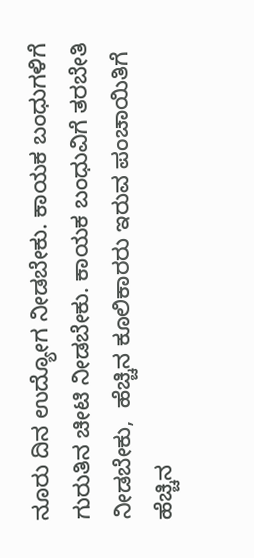ನೂರು ದಿನ ಉದ್ಯೋಗ ನೀಡಬೇಕು. ಕಾಯಕ ಬಂಧುಗಳಿಗೆ ಗುರುತಿನ ಚೀಟಿ ನೀಡಬೇಕು. ಕಾಯಕ ಬಂಧುವಿಗೆ ತರಬೇತಿ ನೀಡಬೇಕು,  ಹೆಚ್ಚಿನ ಕೂಲಿಕಾರರು ಇರುವ ಪಂಚಾಯಿತಿಗೆ ಹೆಚ್ಚಿನ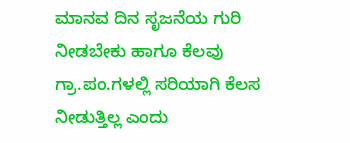ಮಾನವ ದಿನ ಸೃಜನೆಯ ಗುರಿ ನೀಡಬೇಕು ಹಾಗೂ ಕೆಲವು ಗ್ರಾ.ಪಂ.ಗಳಲ್ಲಿ ಸರಿಯಾಗಿ ಕೆಲಸ ನೀಡುತ್ತಿಲ್ಲ ಎಂದು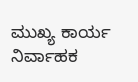ಮುಖ್ಯ ಕಾರ್ಯ ನಿರ್ವಾಹಕ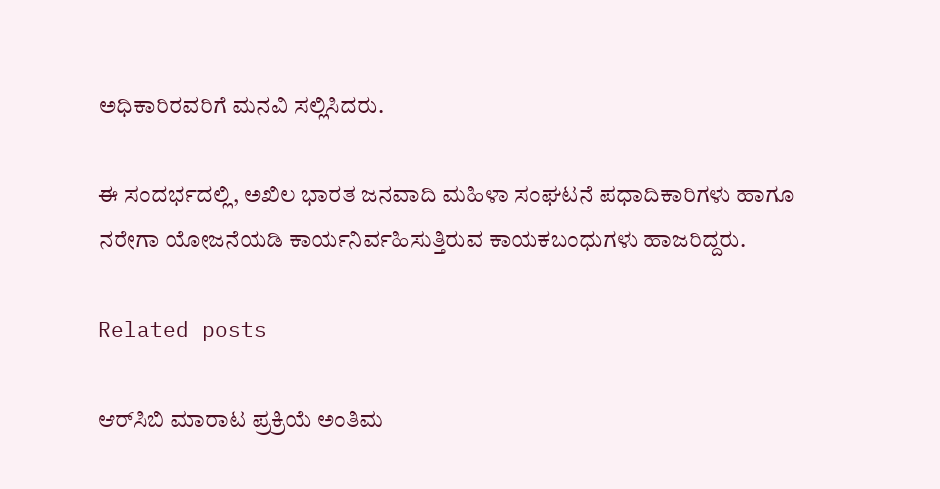ಅಧಿಕಾರಿರವರಿಗೆ ಮನವಿ ಸಲ್ಲಿಸಿದರು.

ಈ ಸಂದರ್ಭದಲ್ಲಿ, ಅಖಿಲ ಭಾರತ ಜನವಾದಿ ಮಹಿಳಾ ಸಂಘಟನೆ ಪಧಾದಿಕಾರಿಗಳು ಹಾಗೂ ನರೇಗಾ ಯೋಜನೆಯಡಿ ಕಾರ್ಯನಿರ್ವಹಿಸುತ್ತಿರುವ ಕಾಯಕಬಂಧುಗಳು ಹಾಜರಿದ್ದರು.

Related posts

ಆರ್‌ಸಿಬಿ ಮಾರಾಟ ಪ್ರಕ್ರಿಯೆ ಅಂತಿಮ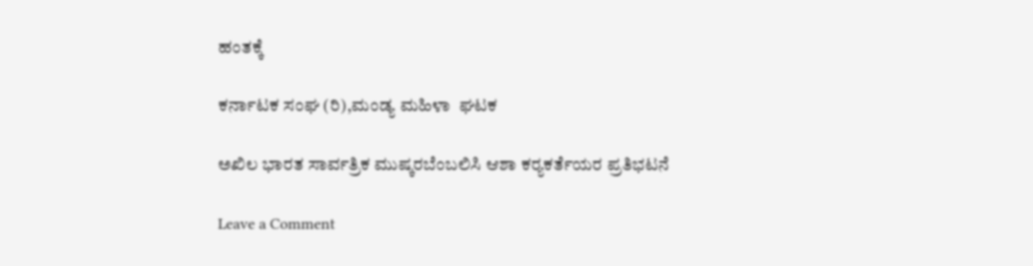ಹಂತಕ್ಕೆ

ಕರ್ನಾಟಕ ಸಂಘ (ರಿ),ಮಂಡ್ಯ ಮಹಿಳಾ  ಘಟಕ

ಅಖಿಲ ಭಾರತ ಸಾರ್ವತ್ರಿಕ ಮುಷ್ಕರಬೆಂಬಲಿಸಿ ಆಶಾ ಕರ‍್ಯಕರ್ತೆಯರ ಪ್ರತಿಭಟನೆ

Leave a Comment